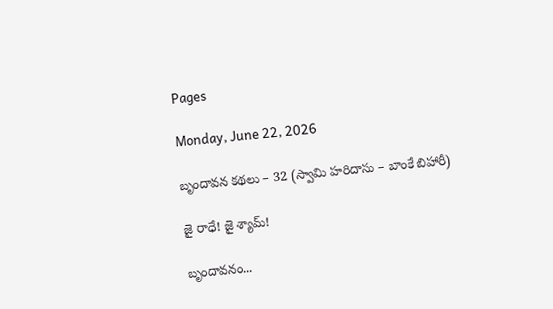Pages

Monday, June 22, 2026

బృందావన కథలు – 32 (స్వామి హరిదాసు – బాంకే బిహారీ)

జై రాధే! జై శ్యామ్!

బృందావనం...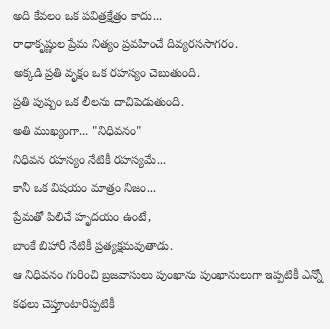అది కేవలం ఒక పవిత్రక్షేత్రం కాదు...
రాధాకృష్ణుల ప్రేమ నిత్యం ప్రవహించే దివ్యరససాగరం.
అక్కడి ప్రతి వృక్షం ఒక రహస్యం చెబుతుంది.
ప్రతి పుష్పం ఒక లీలను దాచిపెడుతుంది.
అతి ముఖ్యంగా... "నిధివనం"
నిధివన రహస్యం నేటికీ రహస్యమే...
కానీ ఒక విషయం మాత్రం నిజం...
ప్రేమతో పిలిచే హృదయం ఉంటే,
బాంకే బిహారీ నేటికీ ప్రత్యక్షమవుతాడు.
ఆ నిధివనం గురించి బ్రజవాసులు పుంఖాను పుంఖానులుగా ఇప్పటికీ ఎన్నో కథలు చెప్తూంటారిప్పటికీ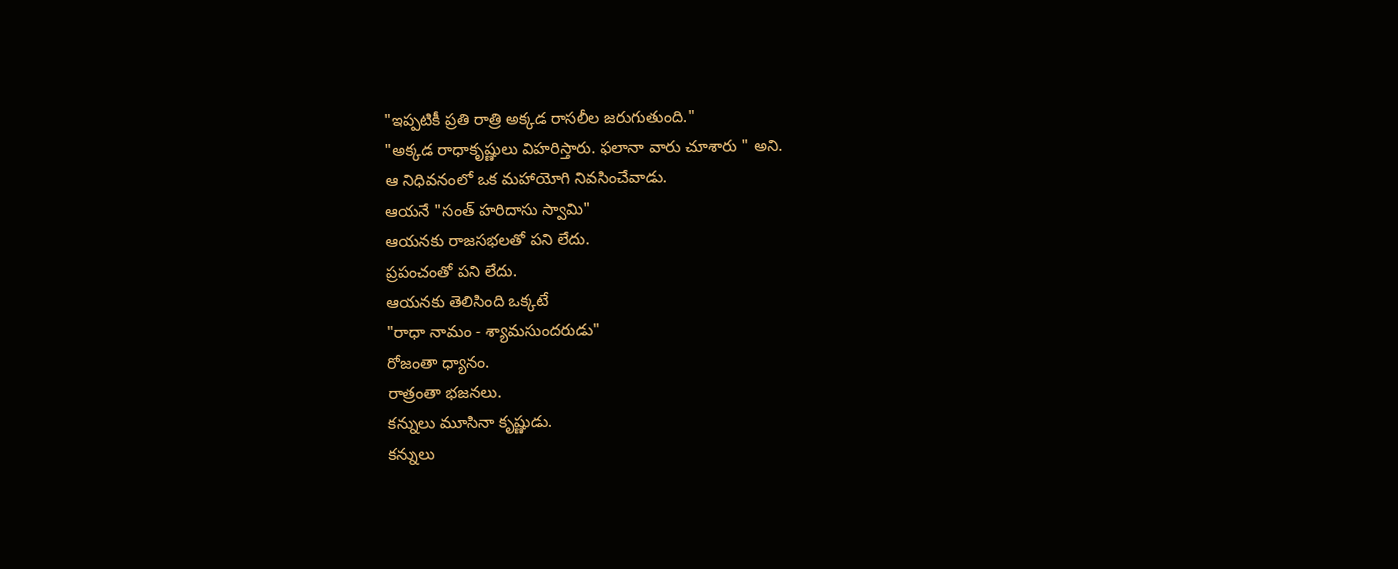"ఇప్పటికీ ప్రతి రాత్రి అక్కడ రాసలీల జరుగుతుంది."
"అక్కడ రాధాకృష్ణులు విహరిస్తారు. ఫలానా వారు చూశారు " అని.
ఆ నిధివనంలో ఒక మహాయోగి నివసించేవాడు.
ఆయనే "సంత్ హరిదాసు స్వామి"
ఆయనకు రాజసభలతో పని లేదు.
ప్రపంచంతో పని లేదు.
ఆయనకు తెలిసింది ఒక్కటే
"రాధా నామం - శ్యామసుందరుడు"
రోజంతా ధ్యానం.
రాత్రంతా భజనలు.
కన్నులు మూసినా కృష్ణుడు.
కన్నులు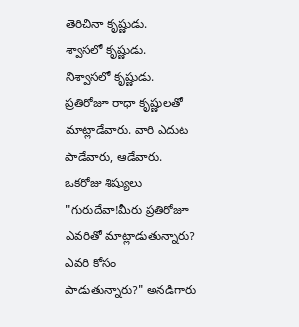తెరిచినా కృష్ణుడు.
శ్వాసలో కృష్ణుడు.
నిశ్వాసలో కృష్ణుడు.
ప్రతిరోజూ రాధా కృష్ణులతో మాట్లాడేవారు. వారి ఎదుట పాడేవారు, ఆడేవారు.
ఒకరోజు శిష్యులు "గురుదేవా!మీరు ప్రతిరోజూ ఎవరితో మాట్లాడుతున్నారు? ఎవరి కోసం పాడుతున్నారు?" అనడిగారు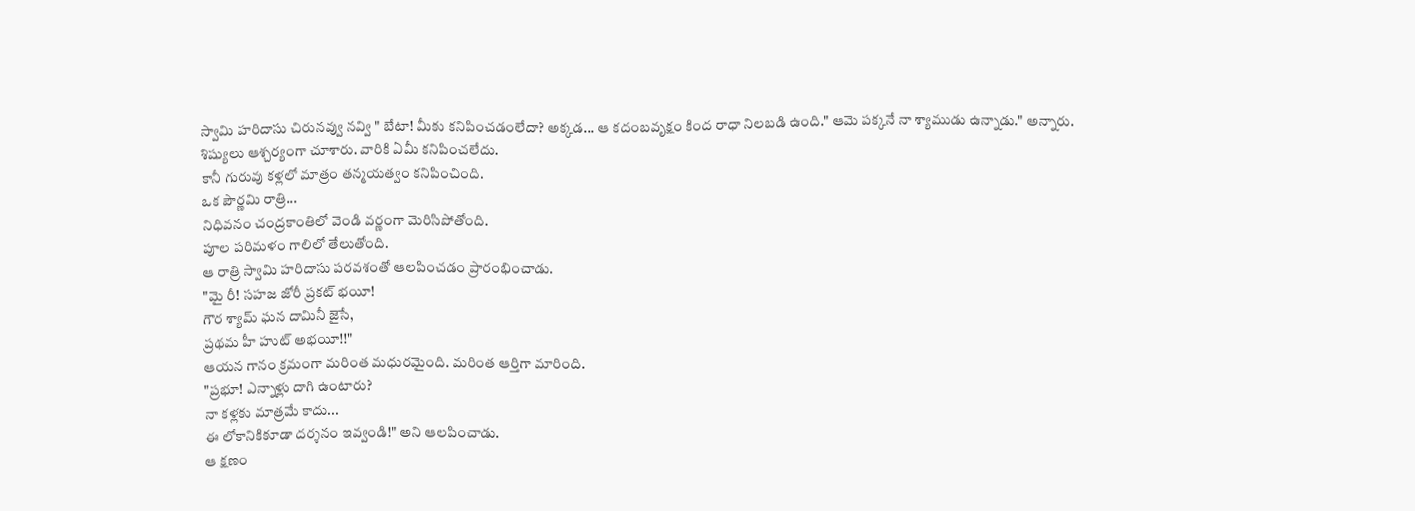స్వామి హరిదాసు చిరునవ్వు నవ్వి " బేటా! మీకు కనిపించడంలేదా? అక్కడ... ఆ కదంబవృక్షం కింద రాధా నిలబడి ఉంది." ఆమె పక్కనే నా శ్యాముడు ఉన్నాడు." అన్నారు.
శిష్యులు ఆశ్చర్యంగా చూశారు. వారికి ఏమీ కనిపించలేదు.
కానీ గురువు కళ్లలో మాత్రం తన్మయత్వం కనిపించింది.
ఒక పౌర్ణమి రాత్రి...
నిధివనం చంద్రకాంతిలో వెండి వర్ణంగా మెరిసిపోతోంది.
పూల పరిమళం గాలిలో తేలుతోంది.
ఆ రాత్రి స్వామి హరిదాసు పరవశంతో ఆలపించడం ప్రారంభించాడు.
"మై రీ! సహజ జోరీ ప్రకట్ భయీ!
గౌర శ్యామ్ ఘన దామినీ జైసే,
ప్రథమ హీ హుట్ అభయీ!!"
ఆయన గానం క్రమంగా మరింత మధురమైంది. మరింత ఆర్తిగా మారింది.
"ప్రభూ! ఎన్నాళ్లు దాగి ఉంటారు?
నా కళ్లకు మాత్రమే కాదు...
ఈ లోకానికికూడా దర్శనం ఇవ్వండి!" అని ఆలపించాడు.
ఆ క్షణం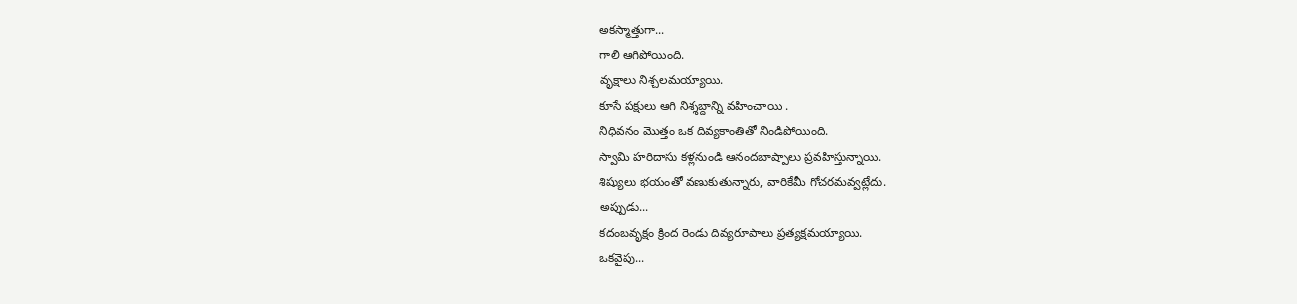అకస్మాత్తుగా...
గాలి ఆగిపోయింది.
వృక్షాలు నిశ్చలమయ్యాయి.
కూసే పక్షులు ఆగి నిశ్శబ్దాన్ని వహించాయి .
నిధివనం మొత్తం ఒక దివ్యకాంతితో నిండిపోయింది.
స్వామి హరిదాసు కళ్లనుండి ఆనందబాష్పాలు ప్రవహిస్తున్నాయి.
శిష్యులు భయంతో వణుకుతున్నారు, వారికేమీ గోచరమవ్వట్లేదు.
అప్పుడు...
కదంబవృక్షం క్రింద రెండు దివ్యరూపాలు ప్రత్యక్షమయ్యాయి.
ఒకవైపు...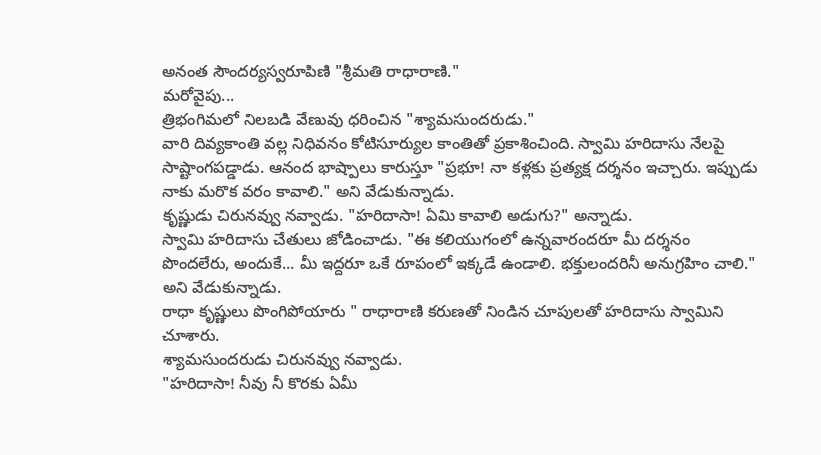అనంత సౌందర్యస్వరూపిణి "శ్రీమతి రాధారాణి."
మరోవైపు...
త్రిభంగిమలో నిలబడి వేణువు ధరించిన "శ్యామసుందరుడు."
వారి దివ్యకాంతి వల్ల నిధివనం కోటిసూర్యుల కాంతితో ప్రకాశించింది. స్వామి హరిదాసు నేలపై సాష్టాంగపడ్డాడు. ఆనంద భాష్పాలు కారుస్తూ "ప్రభూ! నా కళ్లకు ప్రత్యక్ష దర్శనం ఇచ్చారు. ఇప్పుడు నాకు మరొక వరం కావాలి." అని వేడుకున్నాడు.
కృష్ణుడు చిరునవ్వు నవ్వాడు. "హరిదాసా! ఏమి కావాలి అడుగు?" అన్నాడు.
స్వామి హరిదాసు చేతులు జోడించాడు. "ఈ కలియుగంలో ఉన్నవారందరూ మీ దర్శనం పొందలేరు, అందుకే... మీ ఇద్దరూ ఒకే రూపంలో ఇక్కడే ఉండాలి. భక్తులందరినీ అనుగ్రహిం చాలి." అని వేడుకున్నాడు.
రాధా కృష్ణులు పొంగిపోయారు " రాధారాణి కరుణతో నిండిన చూపులతో హరిదాసు స్వామిని చూశారు.
శ్యామసుందరుడు చిరునవ్వు నవ్వాడు.
"హరిదాసా! నీవు నీ కొరకు ఏమీ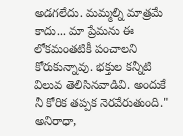అడగలేదు. మమ్మల్ని మాత్రమే కాదు... మా ప్రేమను ఈ లోకమంతటికీ పంచాలని కోరుకున్నావు. భక్తుల కన్నీటి విలువ తెలిసినవాడివి. అందుకే నీ కోరిక తప్పక నెరవేరుతుంది." అనిరాధా,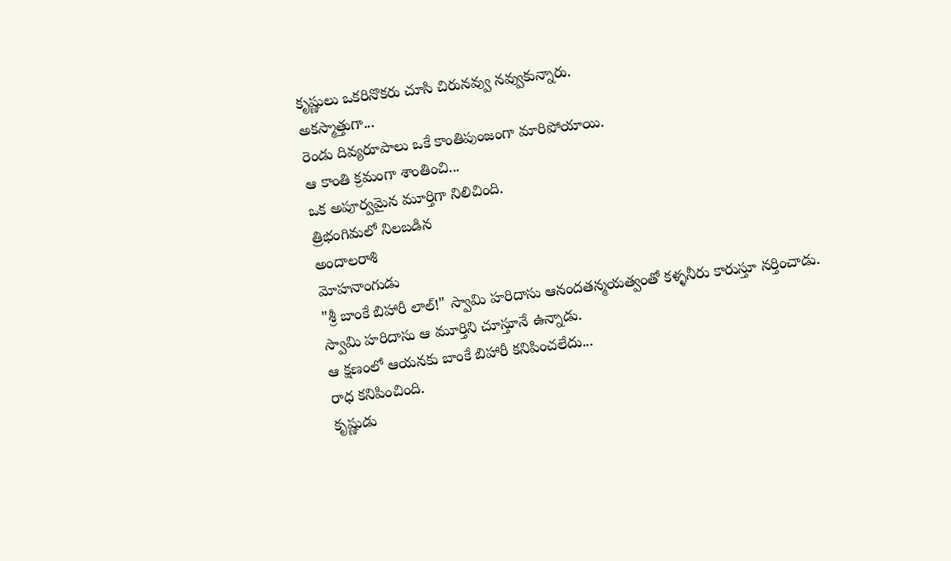కృష్ణులు ఒకరినొకరు చూసి చిరునవ్వు నవ్వుకున్నారు.
అకస్మాత్తుగా...
రెండు దివ్యరూపాలు ఒకే కాంతిపుంజంగా మారిపోయాయి.
ఆ కాంతి క్రమంగా శాంతించి...
ఒక అపూర్వమైన మూర్తిగా నిలిచింది.
త్రిభంగిమలో నిలబడిన
అందాలరాశి
మోహనాంగుడు
"శ్రీ బాంకే బిహారీ లాల్!" స్వామి హరిదాసు ఆనందతన్మయత్వంతో కళ్ళనీరు కారుస్తూ నర్తించాడు.
స్వామి హరిదాసు ఆ మూర్తిని చూస్తూనే ఉన్నాడు.
ఆ క్షణంలో ఆయనకు బాంకే బిహారీ కనిపించలేదు...
రాధ కనిపించింది.
కృష్ణుడు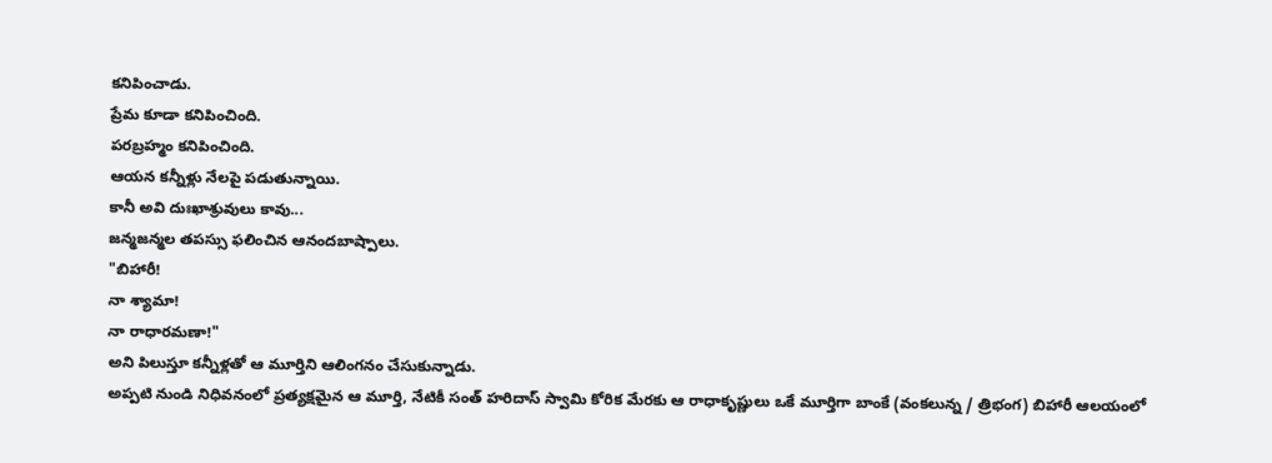కనిపించాడు.
ప్రేమ కూడా కనిపించింది.
పరబ్రహ్మం కనిపించింది.
ఆయన కన్నీళ్లు నేలపై పడుతున్నాయి.
కానీ అవి దుఃఖాశ్రువులు కావు...
జన్మజన్మల తపస్సు ఫలించిన ఆనందబాష్పాలు.
"బిహారీ!
నా శ్యామా!
నా రాధారమణా!"
అని పిలుస్తూ కన్నీళ్లతో ఆ మూర్తిని ఆలింగనం చేసుకున్నాడు.
అప్పటి నుండి నిధివనంలో ప్రత్యక్షమైన ఆ మూర్తి, నేటికీ సంత్ హరిదాస్ స్వామి కోరిక మేరకు ఆ రాధాకృష్ణులు ఒకే మూర్తిగా బాంకే (వంకలున్న / త్రిభంగ) బిహారీ ఆలయంలో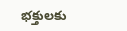భక్తులకు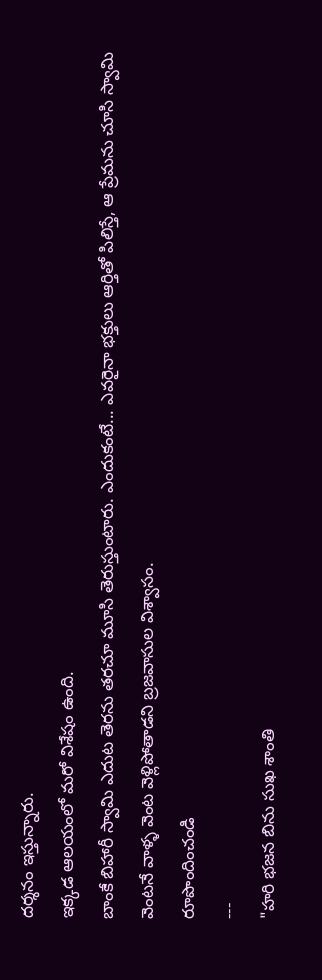దర్శనం ఇస్తున్నారు.
ఇక్కడ ఆలయంలో మరో విశేషం ఉంది.
బాంకే బిహారీ స్వామి ఎదుట తెరను తరచూ మూసి తెరుస్తుంటారు. ఎందుకంటే... ఎవరైనా భక్తులు ఆర్తితో పిలిస్తే, ఆ ప్రేమను చూసి స్వామి వెంటనే వాళ్ళ వెంట వెళ్లిపోతాడని బ్రజవాసుల విశ్వాసం.
రూపొందించండి
---
"హరి భజన బిను సుఖ శాంతి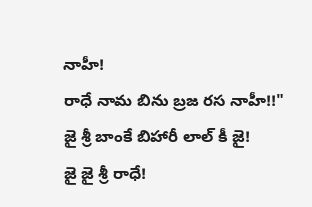నాహీ!
రాధే నామ బిను బ్రజ రస నాహీ!!"
జై శ్రీ బాంకే బిహారీ లాల్ కీ జై!
జై జై శ్రీ రాధే!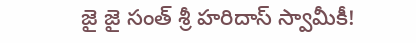జై జై సంత్ శ్రీ హరిదాస్ స్వామీకీ!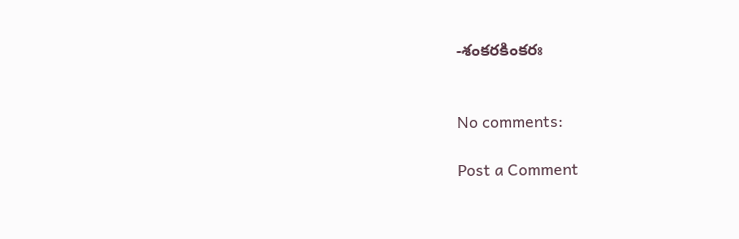-శంకరకింకరః


No comments:

Post a Comment